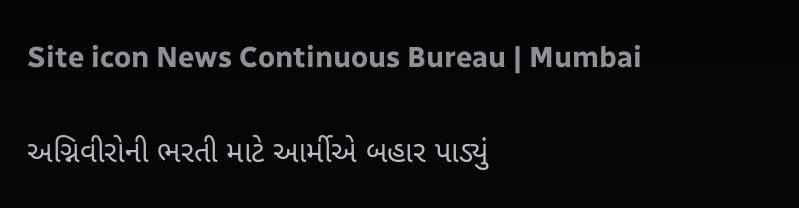Site icon News Continuous Bureau | Mumbai

અગ્નિવીરોની ભરતી માટે આર્મીએ બહાર પાડ્યું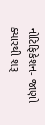નોટિફિકેશન- જાણો ક્યારથી શરૂ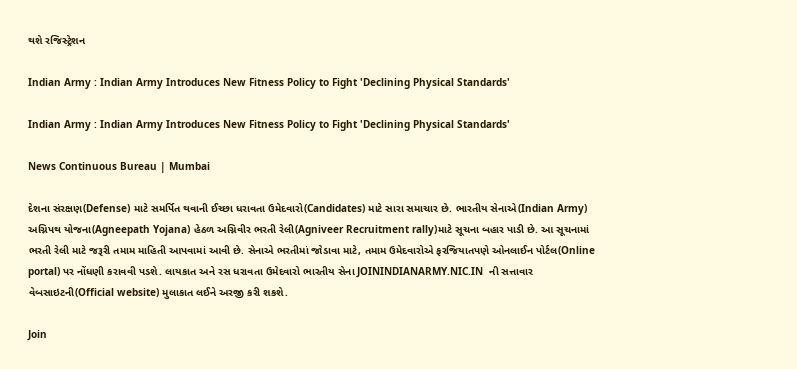થશે રજિસ્ટ્રેશન

Indian Army : Indian Army Introduces New Fitness Policy to Fight 'Declining Physical Standards'

Indian Army : Indian Army Introduces New Fitness Policy to Fight 'Declining Physical Standards'

News Continuous Bureau | Mumbai

દેશના સંરક્ષણ(Defense) માટે સમર્પિત થવાની ઈચ્છા ધરાવતા ઉમેદવારો(Candidates) માટે સારા સમાચાર છે. ભારતીય સેનાએ(Indian Army) અગ્નિપથ યોજના(Agneepath Yojana) હેઠળ અગ્નિવીર ભરતી રેલી(Agniveer Recruitment rally)માટે સૂચના બહાર પાડી છે. આ સૂચનામાં ભરતી રેલી માટે જરૂરી તમામ માહિતી આપવામાં આવી છે. સેનાએ ભરતીમાં જોડાવા માટે, તમામ ઉમેદવારોએ ફરજિયાતપણે ઓનલાઈન પોર્ટલ(Online portal) પર નોંધણી કરાવવી પડશે. લાયકાત અને રસ ધરાવતા ઉમેદવારો ભારતીય સેના JOININDIANARMY.NIC.IN  ની સત્તાવાર વેબસાઇટની(Official website) મુલાકાત લઈને અરજી કરી શકશે.

Join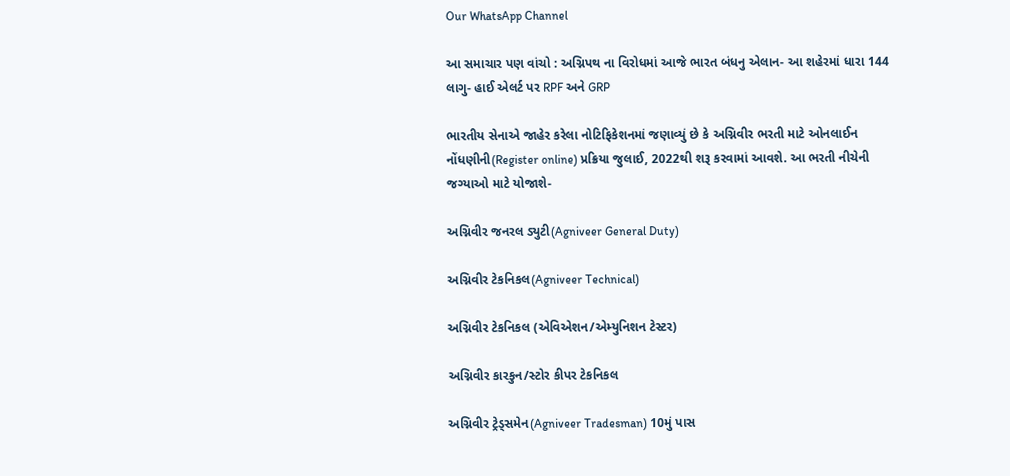Our WhatsApp Channel

આ સમાચાર પણ વાંચો : અગ્નિપથ ના વિરોધમાં આજે ભારત બંધનુ એલાન- આ શહેરમાં ધારા 144 લાગુ- હાઈ એલર્ટ પર RPF અને GRP

ભારતીય સેનાએ જાહેર કરેલા નોટિફિકેશનમાં જણાવ્યું છે કે અગ્નિવીર ભરતી માટે ઓનલાઈન નોંધણીની(Register online) પ્રક્રિયા જુલાઈ, 2022થી શરૂ કરવામાં આવશે. આ ભરતી નીચેની જગ્યાઓ માટે યોજાશે-

અગ્નિવીર જનરલ ડ્યુટી(Agniveer General Duty)

અગ્નિવીર ટેકનિકલ(Agniveer Technical)

અગ્નિવીર ટેકનિકલ (એવિએશન/એમ્યુનિશન ટેસ્ટર)

અગ્નિવીર કારકુન/સ્ટોર કીપર ટેકનિકલ

અગ્નિવીર ટ્રેડ્સમેન(Agniveer Tradesman) 10મું પાસ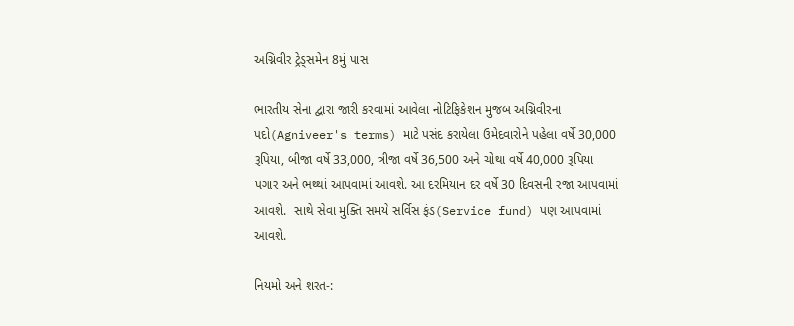અગ્નિવીર ટ્રેડ્સમેન 8મું પાસ

ભારતીય સેના દ્વારા જારી કરવામાં આવેલા નોટિફિકેશન મુજબ અગ્નિવીરના પદો(Agniveer's terms) માટે પસંદ કરાયેલા ઉમેદવારોને પહેલા વર્ષે 30,000 રૂપિયા, બીજા વર્ષે 33,000, ત્રીજા વર્ષે 36,500 અને ચોથા વર્ષે 40,000 રૂપિયા પગાર અને ભથ્થાં આપવામાં આવશે. આ દરમિયાન દર વર્ષે 30 દિવસની રજા આપવામાં આવશે.  સાથે સેવા મુક્તિ સમયે સર્વિસ ફંડ(Service fund) પણ આપવામાં આવશે.

નિયમો અને શરત-: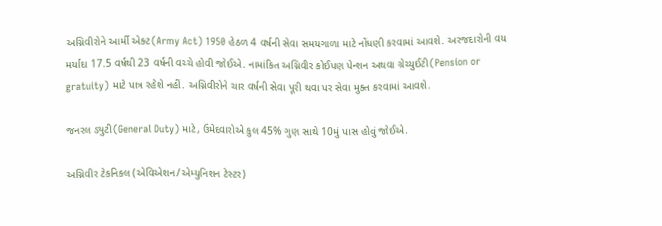અગ્નિવીરોને આર્મી એક્ટ(Army Act) 1950 હેઠળ 4 વર્ષની સેવા સમયગાળા માટે નોંધણી કરવામાં આવશે. અરજદારોની વય મર્યાદા 17.5 વર્ષથી 23 વર્ષની વચ્ચે હોવી જોઈએ. નામાંકિત અગ્નિવીર કોઈપણ પેન્શન અથવા ગ્રેચ્યુઈટી(Pension or gratuity) માટે પાત્ર રહેશે નહીં. અગ્નિવીરોને ચાર વર્ષની સેવા પૂરી થવા પર સેવા મુક્ત કરવામાં આવશે.

જનરલ ડ્યુટી(General Duty) માટે, ઉમેદવારોએ કુલ 45% ગુણ સાથે 10મું પાસ હોવું જોઈએ.

અગ્નિવીર ટેકનિકલ (એવિએશન/એમ્યુનિશન ટેસ્ટર)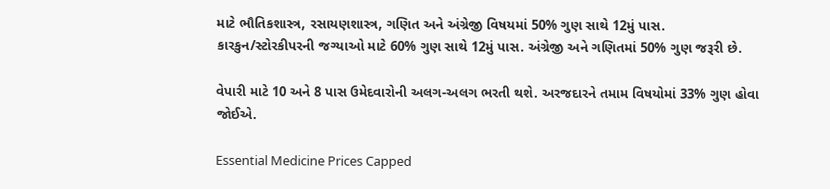માટે ભૌતિકશાસ્ત્ર, રસાયણશાસ્ત્ર, ગણિત અને અંગ્રેજી વિષયમાં 50% ગુણ સાથે 12મું પાસ.
કારકુન/સ્ટોરકીપરની જગ્યાઓ માટે 60% ગુણ સાથે 12મું પાસ. અંગ્રેજી અને ગણિતમાં 50% ગુણ જરૂરી છે.

વેપારી માટે 10 અને 8 પાસ ઉમેદવારોની અલગ-અલગ ભરતી થશે. અરજદારને તમામ વિષયોમાં 33% ગુણ હોવા જોઈએ.

Essential Medicine Prices Capped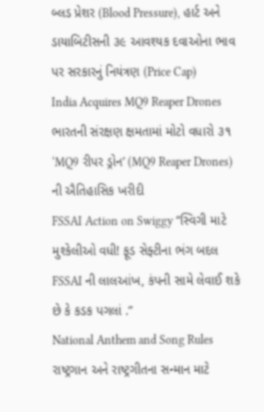બ્લડ પ્રેશર (Blood Pressure), હાર્ટ અને ડાયાબિટીસની ૩૯ આવશ્યક દવાઓના ભાવ પર સરકારનું નિયંત્રણ (Price Cap)
India Acquires MQ9 Reaper Drones ભારતની સંરક્ષણ ક્ષમતામાં મોટો વધારો ૩૧ ‘MQ9 રીપર ડ્રોન’ (MQ9 Reaper Drones) ની ઐતિહાસિક ખરીદી
FSSAI Action on Swiggy “સ્વિગી માટે મુશ્કેલીઓ વધી! ફૂડ સેફ્ટીના ભંગ બદલ FSSAI ની લાલઆંખ, કંપની સામે લેવાઈ શકે છે કે કડક પગલાં .”
National Anthem and Song Rules રાષ્ટ્રગાન અને રાષ્ટ્રગીતના સન્માન માટે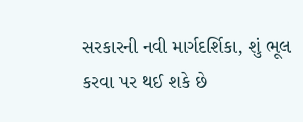સરકારની નવી માર્ગદર્શિકા, શું ભૂલ કરવા પર થઈ શકે છે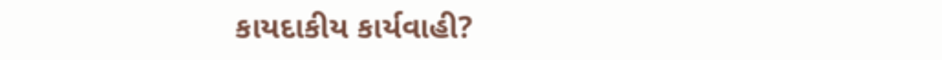કાયદાકીય કાર્યવાહી?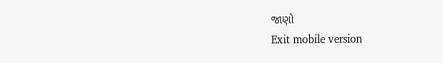જાણો
Exit mobile version